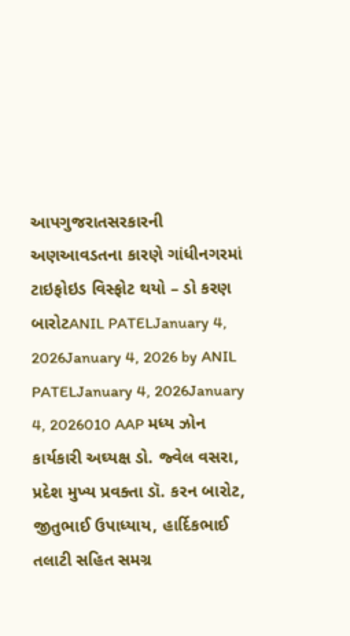આપગુજરાતસરકારની અણઆવડતના કારણે ગાંધીનગરમાં ટાઇફોઇડ વિસ્ફોટ થયો – ડો કરણ બારોટANIL PATELJanuary 4, 2026January 4, 2026 by ANIL PATELJanuary 4, 2026January 4, 2026010 AAP મધ્ય ઝોન કાર્યકારી અઘ્યક્ષ ડો. જ્વેલ વસરા, પ્રદેશ મુખ્ય પ્રવક્તા ડૉ. કરન બારોટ, જીતુભાઈ ઉપાધ્યાય, હાર્દિકભાઈ તલાટી સહિત સમગ્ર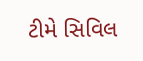ટીમે સિવિલ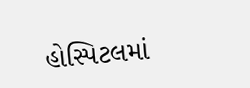હોસ્પિટલમાં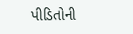પીડિતોની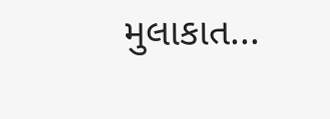મુલાકાત...